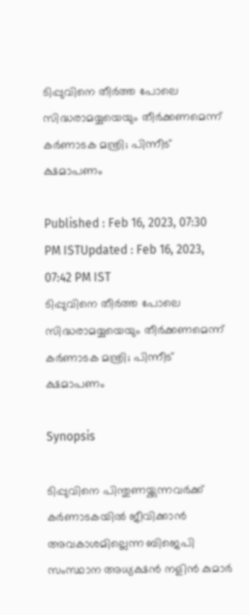ടിപ്പുവിനെ തീർത്ത പോലെ സിദ്ധരാമയ്യയെയും തീർക്കണമെന്ന് കർണാടക മന്ത്രി; പിന്നീട് ക്ഷമാപണം

Published : Feb 16, 2023, 07:30 PM ISTUpdated : Feb 16, 2023, 07:42 PM IST
ടിപ്പുവിനെ തീർത്ത പോലെ സിദ്ധരാമയ്യയെയും തീർക്കണമെന്ന് കർണാടക മന്ത്രി; പിന്നീട് ക്ഷമാപണം

Synopsis

ടിപ്പുവിനെ പിന്തുണയ്ക്കുന്നവർക്ക് കർണാടകയിൽ ജീവിക്കാൻ അവകാശമില്ലെന്ന ബിജെപി സംസ്ഥാന അധ്യക്ഷൻ നളിൻ കുമാർ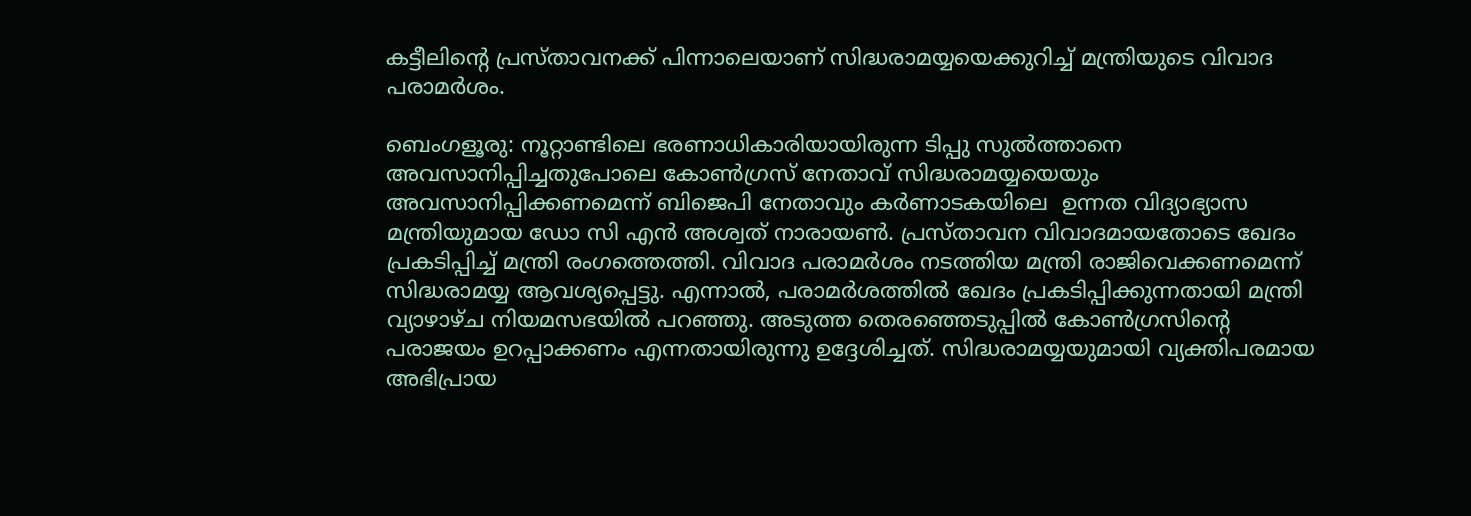കട്ടീലിന്റെ പ്രസ്താവനക്ക് പിന്നാലെയാണ് സിദ്ധരാമയ്യയെക്കുറിച്ച് മന്ത്രിയുടെ വിവാദ പരാമർശം.

ബെംഗളൂരു: നൂറ്റാണ്ടിലെ ഭരണാധികാരിയായിരുന്ന ടിപ്പു സുൽത്താനെ അവസാനിപ്പിച്ചതുപോലെ കോൺഗ്രസ് നേതാവ് സിദ്ധരാമയ്യയെയും അവസാനിപ്പിക്കണമെന്ന് ബിജെപി നേതാവും കർണാടകയിലെ  ഉന്നത വിദ്യാഭ്യാസ മന്ത്രിയുമായ ഡോ സി എൻ അശ്വത് നാരായൺ. പ്രസ്താവന വിവാദമായതോടെ ഖേദം പ്രകടിപ്പിച്ച് മന്ത്രി രംഗത്തെത്തി. വിവാദ പരാമർശം നടത്തിയ മന്ത്രി രാജിവെക്കണമെന്ന് സിദ്ധരാമയ്യ ആവശ്യപ്പെട്ടു. എന്നാൽ, പരാമർശത്തിൽ ഖേദം പ്രകടിപ്പിക്കുന്നതായി മന്ത്രി വ്യാഴാഴ്ച നിയമസഭയിൽ പറഞ്ഞു. അടുത്ത തെരഞ്ഞെടുപ്പിൽ കോൺഗ്രസിന്റെ പരാജയം ഉറപ്പാക്കണം എന്നതായിരുന്നു ഉദ്ദേശിച്ചത്. സിദ്ധരാമയ്യയുമായി വ്യക്തിപരമായ അഭിപ്രായ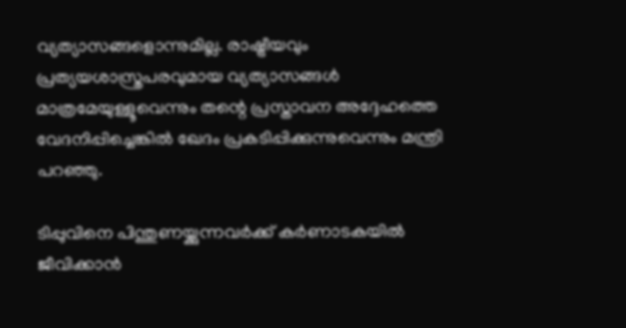വ്യത്യാസങ്ങളൊന്നുമില്ല. രാഷ്ട്രീയവും പ്രത്യയശാസ്ത്രപരവുമായ വ്യത്യാസങ്ങൾ മാത്രമേയുള്ളൂവെന്നും തന്റെ പ്രസ്താവന അദ്ദേഹത്തെ വേദനിപ്പിച്ചെങ്കിൽ ഖേദം പ്രകടിപ്പിക്കുന്നുവെന്നും മന്ത്രി പറഞ്ഞു.

ടിപ്പുവിനെ പിന്തുണയ്ക്കുന്നവർക്ക് കർണാടകയിൽ ജീവിക്കാൻ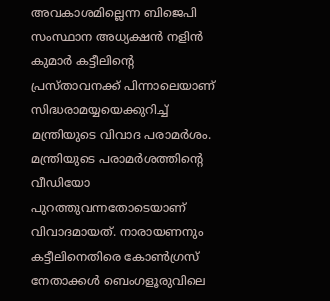അവകാശമില്ലെന്ന ബിജെപി സംസ്ഥാന അധ്യക്ഷൻ നളിൻ കുമാർ കട്ടീലിന്റെ പ്രസ്താവനക്ക് പിന്നാലെയാണ് സിദ്ധരാമയ്യയെക്കുറിച്ച് മന്ത്രിയുടെ വിവാദ പരാമർശം. മന്ത്രിയുടെ പരാമർശത്തിന്റെ വീഡിയോ പുറത്തുവന്നതോടെയാണ് വിവാദമായത്. നാരായണനും കട്ടീലിനെതിരെ കോൺഗ്രസ് നേതാക്കൾ ബെംഗളൂരുവിലെ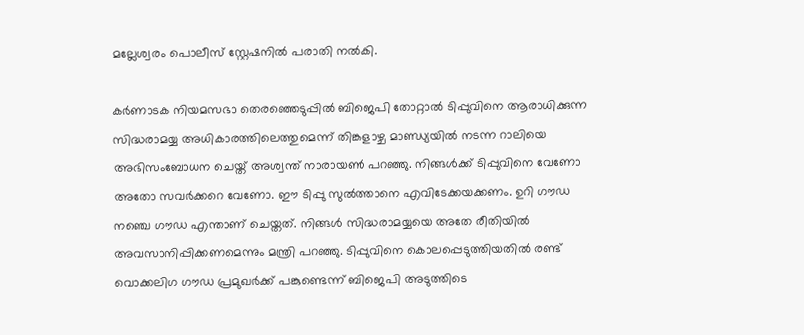മല്ലേശ്വരം പൊലീസ് സ്റ്റേഷനിൽ പരാതി നൽകി.

കർണാടക നിയമസഭാ തെരഞ്ഞെടുപ്പിൽ ബിജെപി തോറ്റാൽ ടിപ്പുവിനെ ആരാധിക്കുന്ന സിദ്ധരാമയ്യ അധികാരത്തിലെത്തുമെന്ന് തിങ്കളാഴ്ച മാണ്ഡ്യയിൽ നടന്ന റാലിയെ അഭിസംബോധന ചെയ്ത് അശ്വന്ത് നാരായൺ പറഞ്ഞു. നിങ്ങൾക്ക് ടിപ്പുവിനെ വേണോ അതോ സവർക്കറെ വേണോ. ഈ ടിപ്പു സുൽത്താനെ എവിടേക്കയക്കണം. ഉറി ഗൗഡ നഞ്ചെ ഗൗഡ എന്താണ് ചെയ്തത്. നിങ്ങൾ സിദ്ധരാമയ്യയെ അതേ രീതിയിൽ അവസാനിപ്പിക്കണമെന്നും മന്ത്രി പറഞ്ഞു. ടിപ്പുവിനെ കൊലപ്പെടുത്തിയതിൽ രണ്ട് വൊക്കലിഗ ഗൗഡ പ്രമുഖർക്ക് പങ്കുണ്ടെന്ന് ബിജെപി അടുത്തിടെ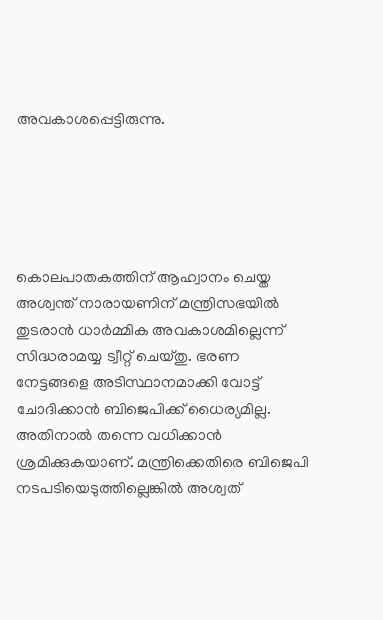അവകാശപ്പെട്ടിരുന്നു.





കൊലപാതകത്തിന് ആഹ്വാനം ചെയ്ത അശ്വന്ത് നാരായണിന് മന്ത്രിസഭയിൽ തുടരാൻ ധാർമ്മിക അവകാശമില്ലെന്ന് സിദ്ധരാമയ്യ ട്വീറ്റ് ചെയ്തു. ഭരണ നേട്ടങ്ങളെ അടിസ്ഥാനമാക്കി വോട്ട് ചോദിക്കാൻ ബിജെപിക്ക് ധൈര്യമില്ല. അതിനാൽ തന്നെ വധിക്കാൻ ശ്രമിക്കുകയാണ്. മന്ത്രിക്കെതിരെ ബിജെപി നടപടിയെടുത്തില്ലെങ്കിൽ അശ്വത്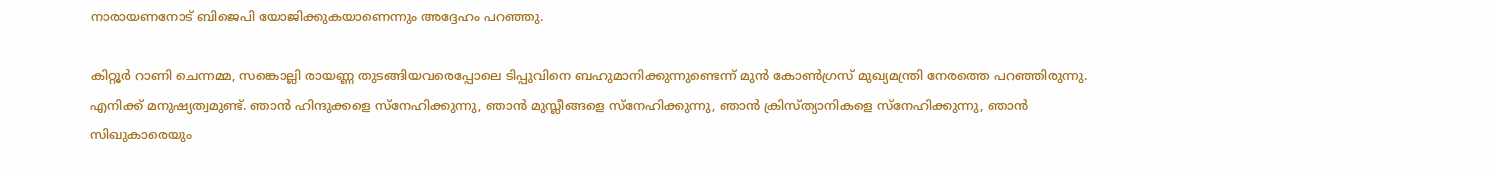നാരായണനോട് ബിജെപി യോജിക്കുകയാണെന്നും അദ്ദേഹം പറഞ്ഞു.

കിറ്റൂർ റാണി ചെന്നമ്മ, സങ്കൊല്ലി രായണ്ണ തുടങ്ങിയവരെപ്പോലെ ടിപ്പുവിനെ ബഹുമാനിക്കുന്നുണ്ടെന്ന് മുൻ കോൺഗ്രസ് മുഖ്യമന്ത്രി നേരത്തെ പറഞ്ഞിരുന്നു. എനിക്ക് മനുഷ്യത്വമുണ്ട്. ഞാൻ ഹിന്ദുക്കളെ സ്നേഹിക്കുന്നു, ഞാൻ മുസ്ലീങ്ങളെ സ്നേഹിക്കുന്നു, ഞാൻ ക്രിസ്ത്യാനികളെ സ്നേഹിക്കുന്നു, ഞാൻ സിഖുകാരെയും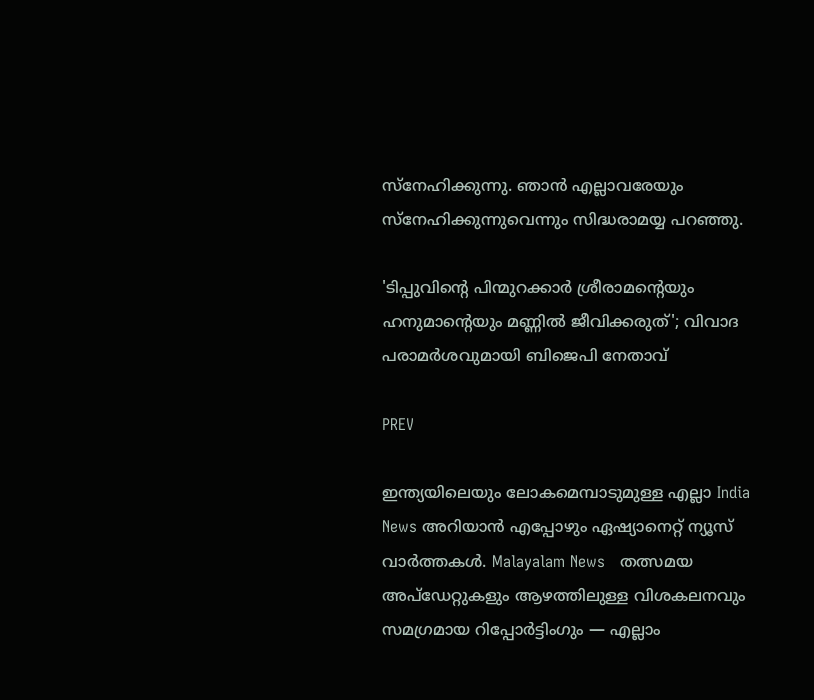സ്നേഹിക്കുന്നു. ഞാൻ എല്ലാവരേയും സ്നേഹിക്കുന്നുവെന്നും സിദ്ധരാമയ്യ പറഞ്ഞു.

'ടിപ്പുവിന്റെ പിന്മുറക്കാർ ശ്രീരാമന്റെയും ഹനുമാന്റെയും മണ്ണിൽ ജീവിക്കരുത്'; വിവാദ പരാമർശവുമായി ബിജെപി നേതാവ്

PREV

ഇന്ത്യയിലെയും ലോകമെമ്പാടുമുള്ള എല്ലാ India News അറിയാൻ എപ്പോഴും ഏഷ്യാനെറ്റ് ന്യൂസ് വാർത്തകൾ. Malayalam News   തത്സമയ അപ്‌ഡേറ്റുകളും ആഴത്തിലുള്ള വിശകലനവും സമഗ്രമായ റിപ്പോർട്ടിംഗും — എല്ലാം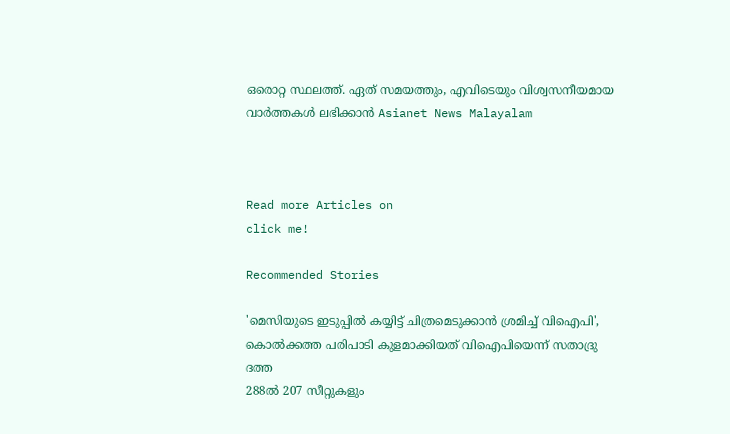ഒരൊറ്റ സ്ഥലത്ത്. ഏത് സമയത്തും, എവിടെയും വിശ്വസനീയമായ വാർത്തകൾ ലഭിക്കാൻ Asianet News Malayalam



Read more Articles on
click me!

Recommended Stories

'മെസിയുടെ ഇടുപ്പിൽ കയ്യിട്ട് ചിത്രമെടുക്കാൻ ശ്രമിച്ച് വിഐപി', കൊൽക്കത്ത പരിപാടി കുളമാക്കിയത് വിഐപിയെന്ന് സതാദ്രു ദത്ത
288ൽ 207 സീറ്റുകളും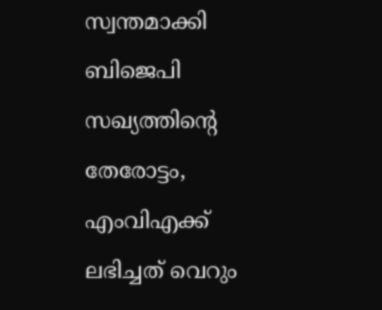സ്വന്തമാക്കി ബിജെപി സഖ്യത്തിന്‍റെ തേരോട്ടം, എംവിഎക്ക് ലഭിച്ചത് വെറും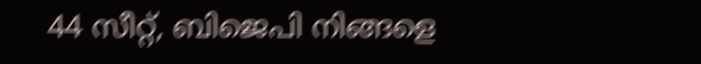44 സീറ്റ്, ബിജെപി നിങ്ങളെ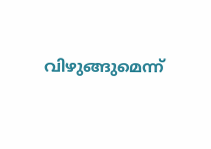വിഴുങ്ങുമെന്ന്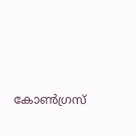കോൺഗ്രസ്